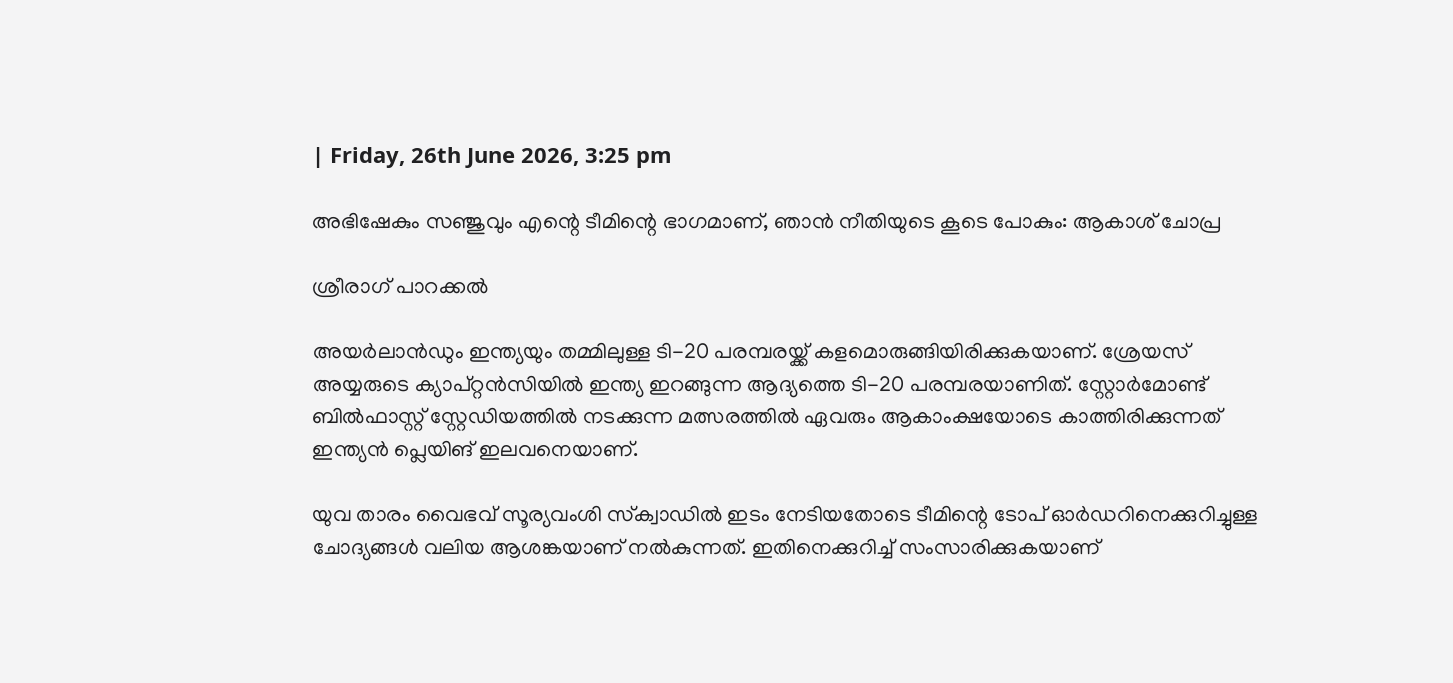| Friday, 26th June 2026, 3:25 pm

അഭിഷേകും സഞ്ജുവും എന്റെ ടീമിന്റെ ഭാഗമാണ്, ഞാന്‍ നീതിയുടെ കൂടെ പോകും: ആകാശ് ചോപ്ര

ശ്രീരാഗ് പാറക്കല്‍

അയര്‍ലാന്‍ഡും ഇന്ത്യയും തമ്മിലുള്ള ടി-20 പരമ്പരയ്ക്ക് കളമൊരുങ്ങിയിരിക്കുകയാണ്. ശ്രേയസ് അയ്യരുടെ ക്യാപ്റ്റന്‍സിയില്‍ ഇന്ത്യ ഇറങ്ങുന്ന ആദ്യത്തെ ടി-20 പരമ്പരയാണിത്. സ്റ്റോര്‍മോണ്ട് ബില്‍ഫാസ്റ്റ് സ്റ്റേഡിയത്തില്‍ നടക്കുന്ന മത്സരത്തില്‍ ഏവരും ആകാംക്ഷയോടെ കാത്തിരിക്കുന്നത് ഇന്ത്യന്‍ പ്ലെയിങ് ഇലവനെയാണ്.

യുവ താരം വൈഭവ് സൂര്യവംശി സ്‌ക്വാഡില്‍ ഇടം നേടിയതോടെ ടീമിന്റെ ടോപ് ഓര്‍ഡറിനെക്കുറിച്ചുള്ള ചോദ്യങ്ങള്‍ വലിയ ആശങ്കയാണ് നല്‍കുന്നത്. ഇതിനെക്കുറിച്ച് സംസാരിക്കുകയാണ്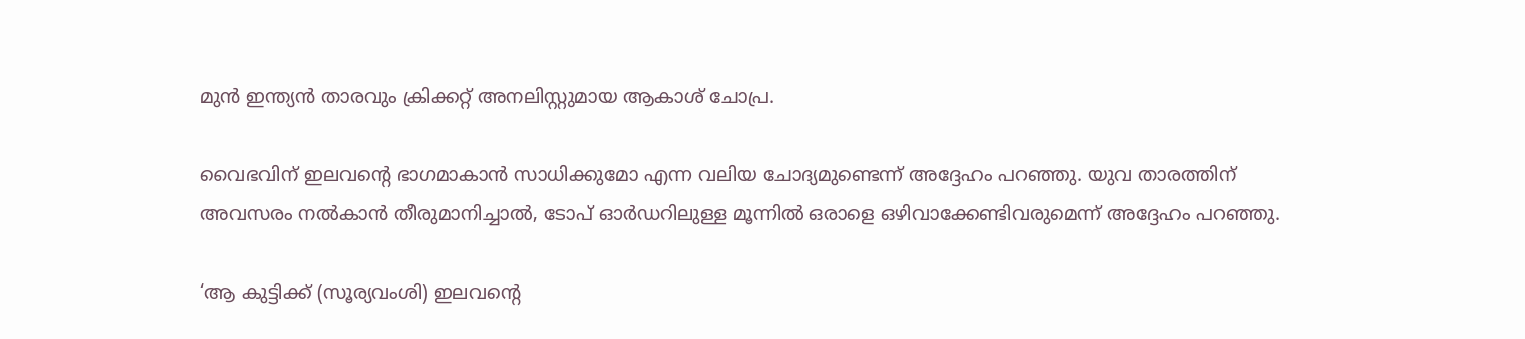മുന്‍ ഇന്ത്യന്‍ താരവും ക്രിക്കറ്റ് അനലിസ്റ്റുമായ ആകാശ് ചോപ്ര.

വൈഭവിന് ഇലവന്റെ ഭാഗമാകാന്‍ സാധിക്കുമോ എന്ന വലിയ ചോദ്യമുണ്ടെന്ന് അദ്ദേഹം പറഞ്ഞു. യുവ താരത്തിന് അവസരം നല്‍കാന്‍ തീരുമാനിച്ചാല്‍, ടോപ് ഓര്‍ഡറിലുള്ള മൂന്നില്‍ ഒരാളെ ഒഴിവാക്കേണ്ടിവരുമെന്ന് അദ്ദേഹം പറഞ്ഞു.

‘ആ കുട്ടിക്ക് (സൂര്യവംശി) ഇലവന്റെ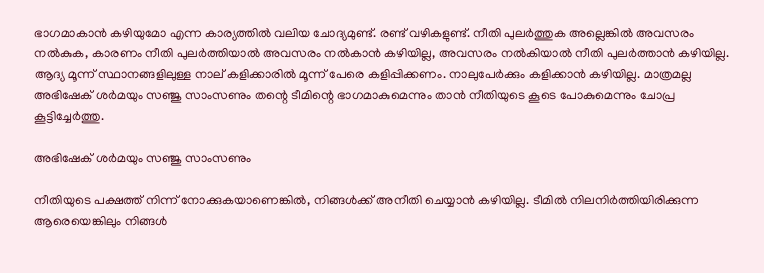ഭാഗമാകാന്‍ കഴിയുമോ എന്ന കാര്യത്തില്‍ വലിയ ചോദ്യമുണ്ട്. രണ്ട് വഴികളുണ്ട്. നീതി പുലര്‍ത്തുക അല്ലെങ്കില്‍ അവസരം നല്‍കുക, കാരണം നീതി പുലര്‍ത്തിയാല്‍ അവസരം നല്‍കാന്‍ കഴിയില്ല, അവസരം നല്‍കിയാല്‍ നീതി പുലര്‍ത്താന്‍ കഴിയില്ല. ആദ്യ മൂന്ന് സ്ഥാനങ്ങളിലുള്ള നാല് കളിക്കാരില്‍ മൂന്ന് പേരെ കളിപ്പിക്കണം. നാലുപേര്‍ക്കും കളിക്കാന്‍ കഴിയില്ല. മാത്രമല്ല അഭിഷേക് ശര്‍മയും സഞ്ജു സാംസണും തന്റെ ടീമിന്റെ ഭാഗമാകുമെന്നും താന്‍ നീതിയുടെ കൂടെ പോകുമെന്നും ചോപ്ര കൂട്ടിച്ചേര്‍ത്തു.

അഭിഷേക് ശര്‍മയും സഞ്ജു സാംസണും

നീതിയുടെ പക്ഷത്ത് നിന്ന് നോക്കുകയാണെങ്കില്‍, നിങ്ങള്‍ക്ക് അനീതി ചെയ്യാന്‍ കഴിയില്ല. ടീമില്‍ നിലനിര്‍ത്തിയിരിക്കുന്ന ആരെയെങ്കിലും നിങ്ങള്‍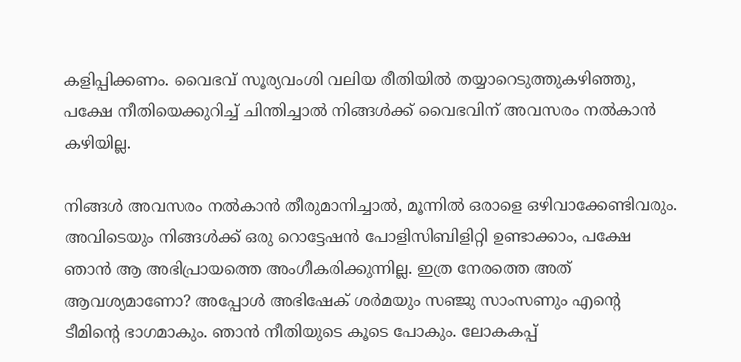കളിപ്പിക്കണം. വൈഭവ് സൂര്യവംശി വലിയ രീതിയില്‍ തയ്യാറെടുത്തുകഴിഞ്ഞു, പക്ഷേ നീതിയെക്കുറിച്ച് ചിന്തിച്ചാല്‍ നിങ്ങള്‍ക്ക് വൈഭവിന് അവസരം നല്‍കാന്‍ കഴിയില്ല.

നിങ്ങള്‍ അവസരം നല്‍കാന്‍ തീരുമാനിച്ചാല്‍, മൂന്നില്‍ ഒരാളെ ഒഴിവാക്കേണ്ടിവരും. അവിടെയും നിങ്ങള്‍ക്ക് ഒരു റൊട്ടേഷന്‍ പോളിസിബിളിറ്റി ഉണ്ടാക്കാം, പക്ഷേ ഞാന്‍ ആ അഭിപ്രായത്തെ അംഗീകരിക്കുന്നില്ല. ഇത്ര നേരത്തെ അത് ആവശ്യമാണോ? അപ്പോള്‍ അഭിഷേക് ശര്‍മയും സഞ്ജു സാംസണും എന്റെ ടീമിന്റെ ഭാഗമാകും. ഞാന്‍ നീതിയുടെ കൂടെ പോകും. ലോകകപ്പ്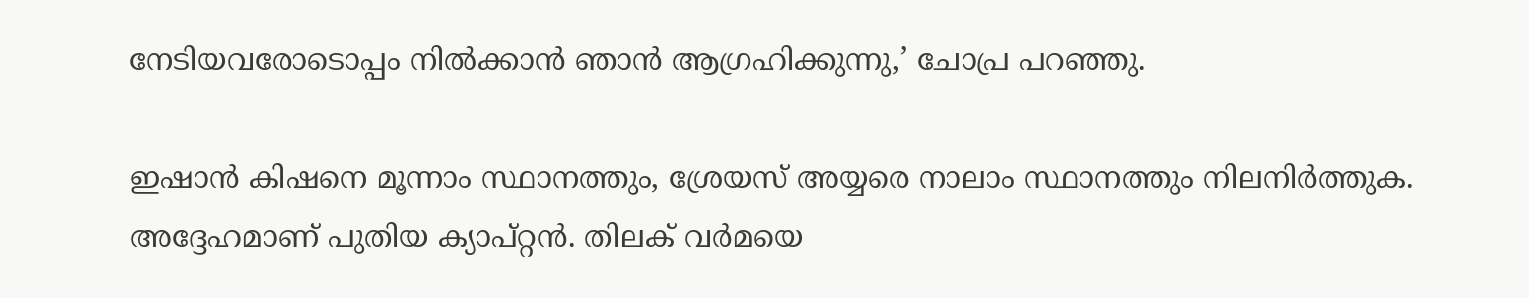നേടിയവരോടൊപ്പം നില്‍ക്കാന്‍ ഞാന്‍ ആഗ്രഹിക്കുന്നു,’ ചോപ്ര പറഞ്ഞു.

ഇഷാന്‍ കിഷനെ മൂന്നാം സ്ഥാനത്തും, ശ്രേയസ് അയ്യരെ നാലാം സ്ഥാനത്തും നിലനിര്‍ത്തുക. അദ്ദേഹമാണ് പുതിയ ക്യാപ്റ്റന്‍. തിലക് വര്‍മയെ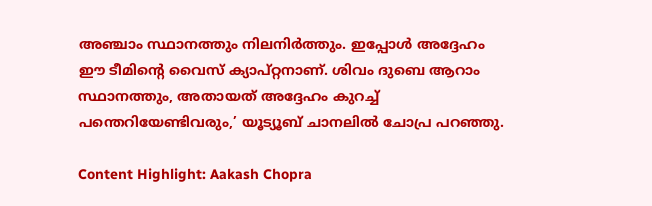അഞ്ചാം സ്ഥാനത്തും നിലനിര്‍ത്തും. ഇപ്പോള്‍ അദ്ദേഹം ഈ ടീമിന്റെ വൈസ് ക്യാപ്റ്റനാണ്. ശിവം ദുബെ ആറാം സ്ഥാനത്തും, അതായത് അദ്ദേഹം കുറച്ച് പന്തെറിയേണ്ടിവരും,’ യൂട്യൂബ് ചാനലില്‍ ചോപ്ര പറഞ്ഞു.

Content Highlight: Aakash Chopra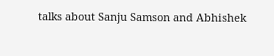talks about Sanju Samson and Abhishek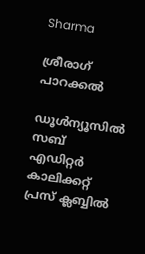Sharma

ശ്രീരാഗ് പാറക്കല്‍

ഡൂള്‍ന്യൂസില്‍ സബ് എഡിറ്റര്‍ കാലിക്കറ്റ് പ്രസ് ക്ലബ്ബില്‍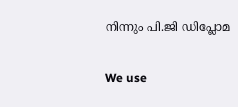നിന്നും പി.ജി ഡിപ്ലോമ

We use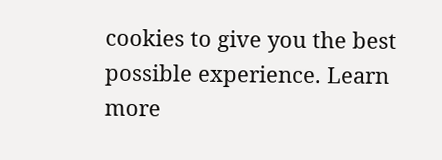cookies to give you the best possible experience. Learn more